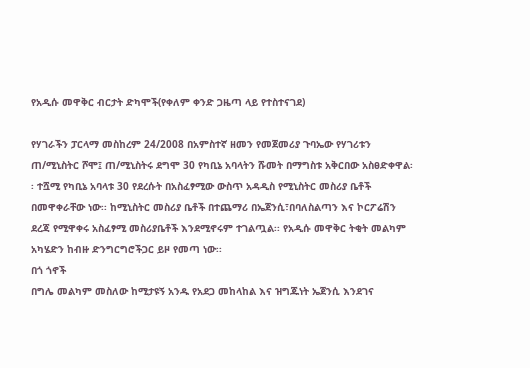የአዲሱ መዋቅር ብርታት ድካሞች(የቀለም ቀንድ ጋዜጣ ላይ የተስተናገደ)

የሃገራችን ፓርላማ መስከረም 24/2008 በአምስተኛ ዘመን የመጀመሪያ ጉባኤው የሃገሪቱን ጠ/ሚኒስትር ሾሞ፤ ጠ/ሚኒስትሩ ደግሞ 30 የካቢኔ አባላትን ሹመት በማግስቱ አቅርበው አስፀድቀዋል፡፡ ተሿሚ የካቢኔ አባላቱ 30 የደረሱት በአስፈፃሚው ውስጥ አዳዲስ የሚኒስትር መስሪያ ቤቶች በመዋቀራቸው ነው፡፡ ከሚኒስትር መስሪያ ቤቶች በተጨማሪ በኤጀንሲ፣በባለስልጣን እና ኮርፖሬሽን ደረጃ የሚዋቀሩ አስፈፃሚ መስሪያቤቶች እንደሚኖሩም ተገልጧል፡፡ የአዲሱ መዋቅር ትቂት መልካም አካሄድን ከብዙ ድንግርግሮችጋር ይዞ የመጣ ነው፡፡
በጎ ጎኖች
በግሌ መልካም መስለው ከሚታዩኝ አንዱ የአደጋ መከላከል እና ዝግጁነት ኤጀንሲ እንደገና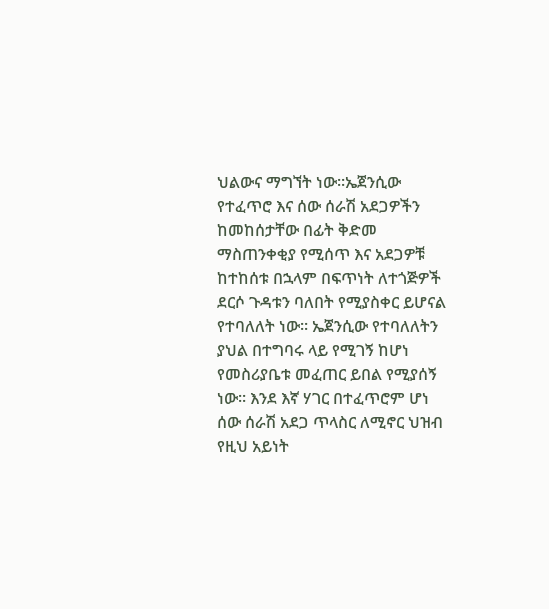ህልውና ማግኘት ነው፡፡ኤጀንሲው የተፈጥሮ እና ሰው ሰራሽ አደጋዎችን ከመከሰታቸው በፊት ቅድመ ማስጠንቀቂያ የሚሰጥ እና አደጋዎቹ ከተከሰቱ በኋላም በፍጥነት ለተጎጅዎች ደርሶ ጉዳቱን ባለበት የሚያስቀር ይሆናል የተባለለት ነው፡፡ ኤጀንሲው የተባለለትን ያህል በተግባሩ ላይ የሚገኝ ከሆነ የመስሪያቤቱ መፈጠር ይበል የሚያሰኝ ነው፡፡ እንደ እኛ ሃገር በተፈጥሮም ሆነ ሰው ሰራሽ አደጋ ጥላስር ለሚኖር ህዝብ የዚህ አይነት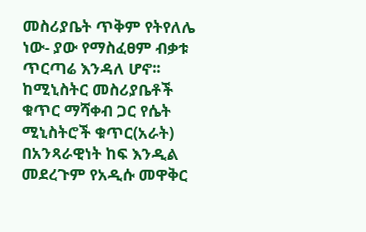መስሪያቤት ጥቅም የትየለሌ ነው- ያው የማስፈፀም ብቃቱ ጥርጣሬ እንዳለ ሆኖ፡፡ ከሚኒስትር መስሪያቤቶች ቁጥር ማሻቀብ ጋር የሴት ሚኒስትሮች ቁጥር(አራት) በአንጻራዊነት ከፍ እንዲል መደረጉም የአዲሱ መዋቅር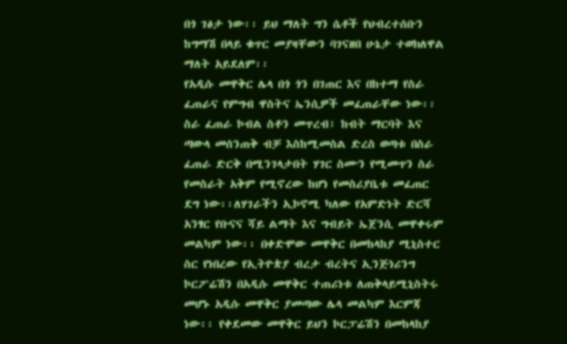በጎ ገፅታ ነው፡፡ ይህ ማለት ግን ሴቶች የህብረተሰቡን ከግማሽ በላይ ቁጥር መያዛቸውን ባገናዘበ ሁኔታ ተወክለዋል ማለት አይደለም፡፡
የአዲሱ መዋቅር ሌላ በጎ ጎን በገጠር እና በከተማ የስራ ፈጠራና የምግብ ዋስትና ኤንሲዎች መፈጠራቸው ነው፡፡ ስራ ፈጠራ ኮብል ስቶን መጥረብ፣ ከብት ማርባት እና ጣውላ መሰንጠቅ ብቻ እስከሚመስል ድረስ ወጣቱ በስራ ፈጠራ ድርቅ በሚንገላታበት ሃገር ስሙን የሚመጥን ስራ የመስራት አቅም የሚኖረው ከሆነ የመስሪያቤቱ መፈጠር ደግ ነው፡፡ለሃገራችን ኢኮኖሚ ካለው የአምድነት ድርሻ አንፃር የቡናና ሻይ ልማት እና ግብይት ኤጀንሲ መዋቀሩም መልካም ነው፡፡ በቀድሞው መዋቅር በመከላከያ ሚኒስተር ስር የነበረው የኢትዮጵያ ብረታ ብረትና ኢንጅነሪንግ ኮርፖሬሽን በአዲሱ መዋቅር ተጠሪነቱ ለጠቅላይሚኒስትሩ መሆኑ አዲሱ መዋቅር ያመጣው ሌላ መልካም እርምጃ ነው፡፡ የቀደመው መዋቅር ይህን ኮርፓሬሽን በመከላከያ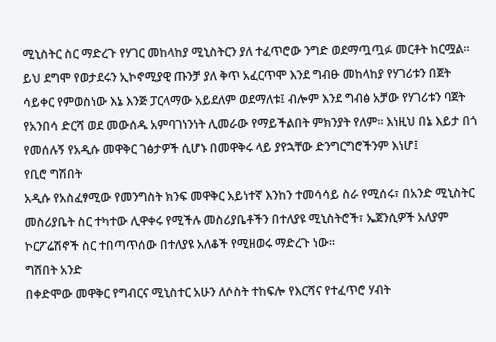ሚኒስትር ስር ማድረጉ የሃገር መከላከያ ሚኒስትርን ያለ ተፈጥሮው ንግድ ወደማጧጧፉ መርቶት ከርሟል፡፡ ይህ ደግሞ የወታደሩን ኢኮኖሚያዊ ጡንቻ ያለ ቅጥ አፈርጥሞ እንደ ግብፁ መከላከያ የሃገሪቱን በጀት ሳይቀር የምወስነው እኔ እንጅ ፓርላማው አይደለም ወደማለቱ፤ ብሎም እንደ ግብፅ አቻው የሃገሪቱን ባጀት የአንበሳ ድርሻ ወደ መውሰዱ አምባገነንነት ሊመራው የማይችልበት ምክንያት የለም፡፡ እነዚህ በኔ እይታ በጎ የመሰሉኝ የአዲሱ መዋቅር ገፅታዎች ሲሆኑ በመዋቅሩ ላይ ያየኋቸው ድንግርግሮችንም እነሆ፤
የቢሮ ግሽበት
አዲሱ የአስፈፃሚው የመንግስት ክንፍ መዋቅር አይነተኛ እንከን ተመሳሳይ ስራ የሚሰሩ፣ በአንድ ሚኒስትር መስሪያቤት ስር ተካተው ሊዋቀሩ የሚችሉ መስሪያቤቶችን በተለያዩ ሚኒስትሮች፣ ኤጀንሲዎች አለያም ኮርፖሬሽኖች ስር ተበጣጥሰው በተለያዩ አለቆች የሚዘወሩ ማድረጉ ነው፡፡
ግሽበት አንድ
በቀድሞው መዋቅር የግብርና ሚኒስተር አሁን ለሶስት ተከፍሎ የእርሻና የተፈጥሮ ሃብት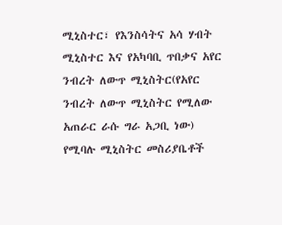ሚኒስተር፣ የእንስሳትና አሳ ሃብት ሚኒስተር እና የአካባቢ ጥበቃና አየር ንብረት ለውጥ ሚኒስትር(የአየር ንብረት ለውጥ ሚኒስትር የሚለው አጠራር ራሱ ግራ አጋቢ ነው) የሚባሉ ሚኒስትር መስሪያቤቶች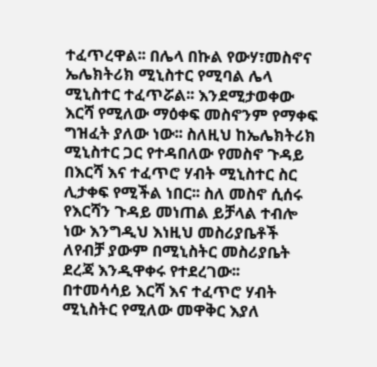ተፈጥረዋል፡፡ በሌላ በኩል የውሃ፣መስኖና ኤሌክትሪክ ሚኒስተር የሚባል ሌላ ሚኒስተር ተፈጥሯል፡፡ እንደሚታወቀው እርሻ የሚለው ማዕቀፍ መስኖንም የማቀፍ ግዝፈት ያለው ነው፡፡ ስለዚህ ከኤሌክትሪክ ሚኒስተር ጋር የተዳበለው የመስኖ ጉዳይ በእርሻ እና ተፈጥሮ ሃብት ሚኒስተር ስር ሊታቀፍ የሚችል ነበር፡፡ ስለ መስኖ ሲሰሩ የእርሻን ጉዳይ መነጠል ይቻላል ተብሎ ነው እንግዲህ እነዚህ መስሪያቤቶች ለየብቻ ያውም በሚኒስትር መስሪያቤት ደረጃ እንዲዋቀሩ የተደረገው፡፡
በተመሳሳይ እርሻ እና ተፈጥሮ ሃብት ሚኒስትር የሚለው መዋቅር እያለ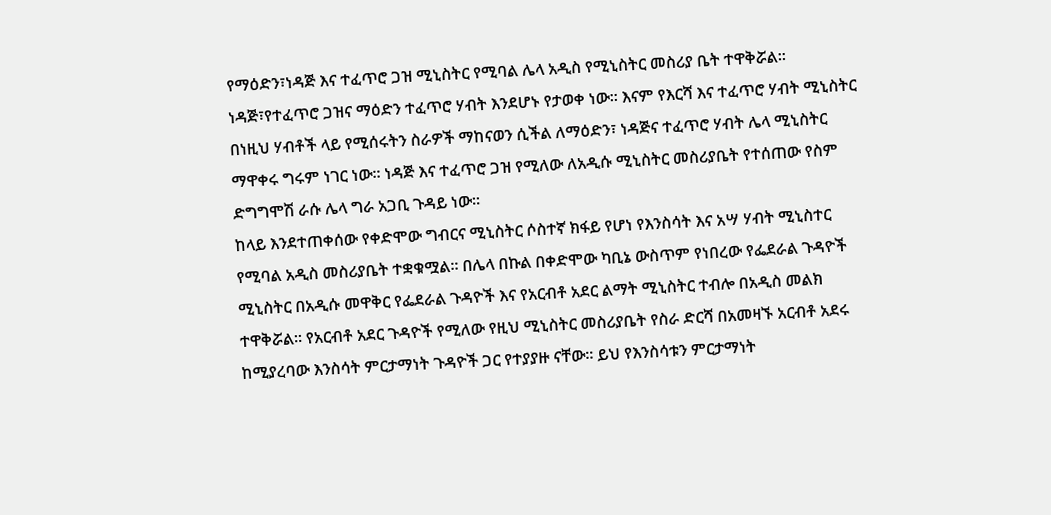የማዕድን፣ነዳጅ እና ተፈጥሮ ጋዝ ሚኒስትር የሚባል ሌላ አዲስ የሚኒስትር መስሪያ ቤት ተዋቅሯል፡፡ነዳጅ፣የተፈጥሮ ጋዝና ማዕድን ተፈጥሮ ሃብት እንደሆኑ የታወቀ ነው፡፡ እናም የእርሻ እና ተፈጥሮ ሃብት ሚኒስትር በነዚህ ሃብቶች ላይ የሚሰሩትን ስራዎች ማከናወን ሲችል ለማዕድን፣ ነዳጅና ተፈጥሮ ሃብት ሌላ ሚኒስትር ማዋቀሩ ግሩም ነገር ነው፡፡ ነዳጅ እና ተፈጥሮ ጋዝ የሚለው ለአዲሱ ሚኒስትር መስሪያቤት የተሰጠው የስም ድግግሞሽ ራሱ ሌላ ግራ አጋቢ ጉዳይ ነው፡፡
ከላይ እንደተጠቀሰው የቀድሞው ግብርና ሚኒስትር ሶስተኛ ክፋይ የሆነ የእንስሳት እና አሣ ሃብት ሚኒስተር የሚባል አዲስ መስሪያቤት ተቋቁሟል፡፡ በሌላ በኩል በቀድሞው ካቢኔ ውስጥም የነበረው የፌደራል ጉዳዮች ሚኒስትር በአዲሱ መዋቅር የፌደራል ጉዳዮች እና የአርብቶ አደር ልማት ሚኒስትር ተብሎ በአዲስ መልክ ተዋቅሯል፡፡ የአርብቶ አደር ጉዳዮች የሚለው የዚህ ሚኒስትር መስሪያቤት የስራ ድርሻ በአመዛኙ አርብቶ አደሩ ከሚያረባው እንስሳት ምርታማነት ጉዳዮች ጋር የተያያዙ ናቸው፡፡ ይህ የእንስሳቱን ምርታማነት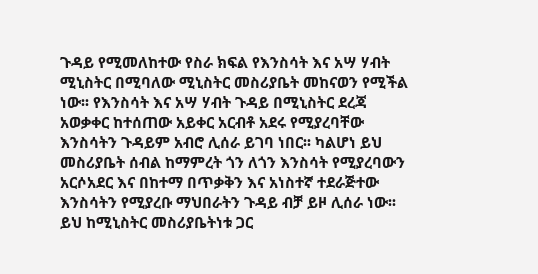ጉዳይ የሚመለከተው የስራ ክፍል የእንስሳት እና አሣ ሃብት ሚኒስትር በሚባለው ሚኒስትር መስሪያቤት መከናወን የሚችል ነው፡፡ የእንስሳት እና አሣ ሃብት ጉዳይ በሚኒስትር ደረጃ አወቃቀር ከተሰጠው አይቀር አርብቶ አደሩ የሚያረባቸው እንስሳትን ጉዳይም አብሮ ሊሰራ ይገባ ነበር፡፡ ካልሆነ ይህ መስሪያቤት ሰብል ከማምረት ጎን ለጎን እንስሳት የሚያረባውን አርሶአደር እና በከተማ በጥቃቅን እና አነስተኛ ተደራጅተው እንስሳትን የሚያረቡ ማህበራትን ጉዳይ ብቻ ይዞ ሊሰራ ነው፡፡ ይህ ከሚኒስትር መስሪያቤትነቱ ጋር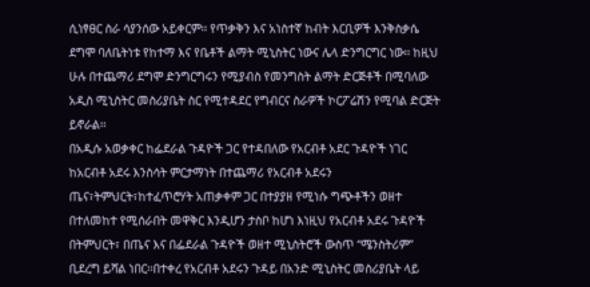ሲነፃፀር ስራ ሳያንሰው አይቀርም፡፡ የጥቃቅን እና አነስተኛ ከብት እርቢዎች እንቅስቃሴ ደግሞ ባለቤትነቱ የከተማ እና የቤቶች ልማት ሚኒስትር ነውና ሌላ ድንግርግር ነው፡፡ ከዚህ ሁሉ በተጨማሪ ደግሞ ድንግርግሩን የሚያብስ የመንግስት ልማት ድርጅቶች በሚባለው አዲስ ሚኒስትር መስሪያቤት ስር የሚተዳደር የግብርና ስራዎች ኮርፖሬሽን የሚባል ድርጅት ይኖራል፡፡
በአዲሱ አወቃቀር ከፌደራል ጉዳዮች ጋር የተዳበለው የአርብቶ አደር ጉዳዮች ነገር ከአርብቶ አደሩ እንስሳት ምርታማነት በተጨማሪ የአርብቶ አደሩን ጤና፣ትምህርት፣ከተፈጥሮሃት አጠቃቀም ጋር በተያያዘ የሚነሱ ግጭቶችን ወዘተ በተለመከተ የሚሰራበት መዋቅር እንዲሆን ታስቦ ከሆነ እነዚህ የአርብቶ አደሩ ጉዳዮች በትምህርት፣ በጤና እና በፌደራል ጉዳዮች ወዘተ ሚኒስትሮች ውስጥ “ሜንስትሪም” ቢደረግ ይሻል ነበር፡፡በተቀረ የአርብቶ አደሩን ጉዳይ በአንድ ሚኒስትር መስሪያቤት ላይ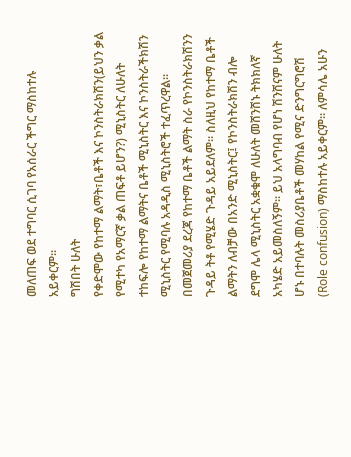መለጠፍ ወደ ተግባር ሲገባ የአሰራር ችግር ማስከተሉ አይቀርም፡፡
ግሽበት ሁለት
የቀድሞው የከተማ ልማት፣ቤቶች እና ኮንስትራክሽን(ይህን ቃል የሚተካ የአማርኛ ቃል ጠፍቶ ይሆን?) ሚኒስትር ለሁለት ተከፍሎ የከተማ ልማትና ቤቶች ሚኒስትር እና ኮንስትራችክሽን ሚኒስትር የሚባሉ አዳዲስ ሚኒስትሮች ተፈጥረዋል፡፡ በመጀመሪያ ደረጃ የከተማ ቤቶች ልማት ስራ የኮንስትራክሽንን ጉዳይ ትቶ የሚሄድ ጉዳይ አይደለም፡፡ ስለዚህ የከተማ ቤቶች ልማትን ለብቻው በአንድ ሚኒስትር፤ የኮንስትራክሽን ብሎ ደግሞ ሌላ ሚኒስትር አቋቁሞ ለሁለት መሸንሸኑ ትክክለኛ አካሄድ አይመስለኝም፡፡ ይህ አላግባብ የሆነ ሽንሸናም ሁለት ሆኑ በተባሉት መስሪያቤቶች መሃከል የሚና ድንግርግሮሽ (Role confusion) ማስከተሉ አይቀርም፡፡ ለምሳሌ አሁን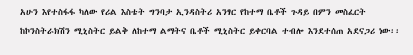አሁን እየተስፋፋ ካለው የሪል እስቴት ግንባታ ኢንዳስትሪ አንፃር የከተማ ቤቶች ጉዳይ በምን መስፈርት ከኮንስትራክሽን ሚኒስትር ይልቅ ለከተማ ልማትና ቤቶች ሚኒስትር ይቀርባል ተብሎ እንደተሰጠ አደናጋሪ ነው፡፡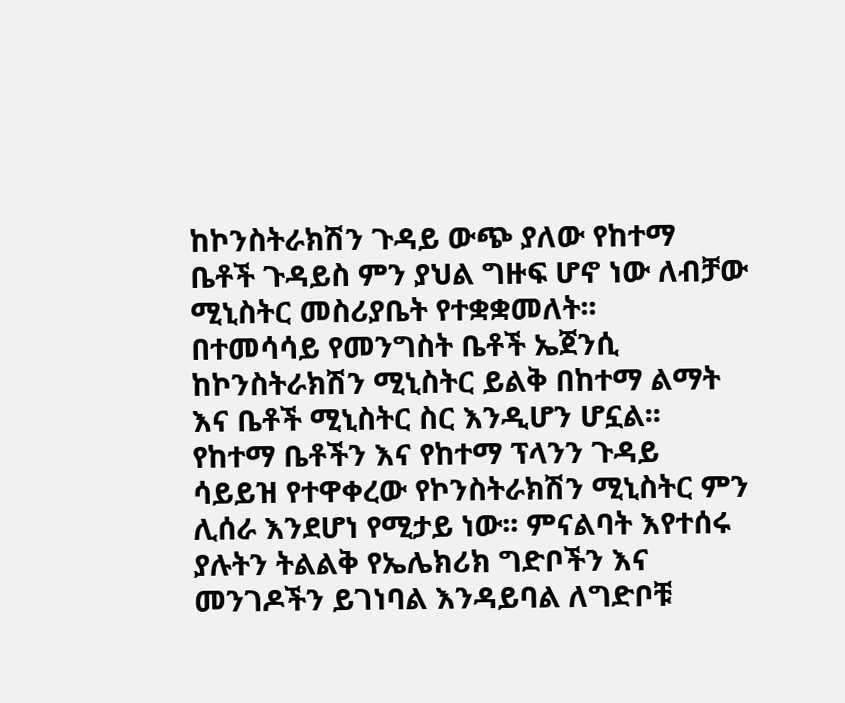ከኮንስትራክሽን ጉዳይ ውጭ ያለው የከተማ ቤቶች ጉዳይስ ምን ያህል ግዙፍ ሆኖ ነው ለብቻው ሚኒስትር መስሪያቤት የተቋቋመለት፡፡
በተመሳሳይ የመንግስት ቤቶች ኤጀንሲ ከኮንስትራክሽን ሚኒስትር ይልቅ በከተማ ልማት እና ቤቶች ሚኒስትር ስር እንዲሆን ሆኗል፡፡ የከተማ ቤቶችን እና የከተማ ፕላንን ጉዳይ ሳይይዝ የተዋቀረው የኮንስትራክሽን ሚኒስትር ምን ሊሰራ እንደሆነ የሚታይ ነው፡፡ ምናልባት እየተሰሩ ያሉትን ትልልቅ የኤሌክሪክ ግድቦችን እና መንገዶችን ይገነባል እንዳይባል ለግድቦቹ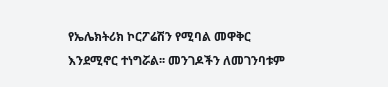የኤሌክትሪክ ኮርፖሬሽን የሚባል መዋቅር እንደሚኖር ተነግሯል፡፡ መንገዶችን ለመገንባቱም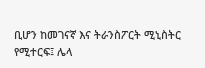ቢሆን ከመገናኛ እና ትራንስፖርት ሚኒስትር የሚተርፍ፤ ሌላ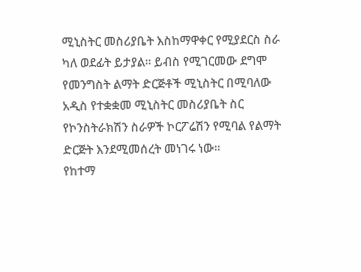ሚኒስትር መስሪያቤት እስከማዋቀር የሚያደርስ ስራ ካለ ወደፊት ይታያል፡፡ ይብስ የሚገርመው ደግሞ የመንግስት ልማት ድርጅቶች ሚኒስትር በሚባለው አዲስ የተቋቋመ ሚኒስትር መስሪያቤት ስር የኮንስትራክሽን ስራዎች ኮርፖሬሽን የሚባል የልማት ድርጅት እንደሚመሰረት መነገሩ ነው፡፡
የከተማ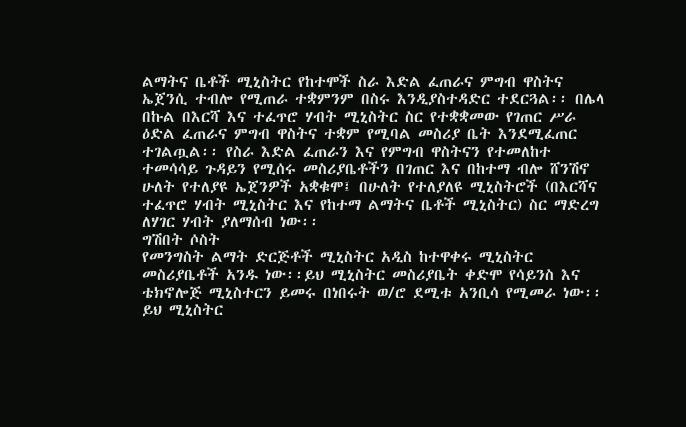ልማትና ቤቶች ሚኒስትር የከተሞች ስራ እድል ፈጠራና ምግብ ዋስትና ኤጀንሲ ተብሎ የሚጠራ ተቋምንም በስሩ እንዲያስተዳድር ተደርጓል፡፡ በሌላ በኩል በእርሻ እና ተፈጥሮ ሃብት ሚኒስትር ስር የተቋቋመው የገጠር ሥራ ዕድል ፈጠራና ምግብ ዋስትና ተቋም የሚባል መስሪያ ቤት እንደሚፈጠር ተገልጧል፡፡ የስራ እድል ፈጠራን እና የምግብ ዋስትናን የተመለከተ ተመሳሳይ ጉዳይን የሚሰሩ መስሪያቤቶችን በገጠር እና በከተማ ብሎ ሸንሽኖ ሁለት የተለያዩ ኤጀንዎች አቋቁሞ፤ በሁለት የተለያለዩ ሚኒስትሮች (በእርሻና ተፈጥሮ ሃብት ሚኒስትር እና የከተማ ልማትና ቤቶች ሚኒስትር) ስር ማድረግ ለሃገር ሃብት ያለማሰብ ነው፡፡
ግሽበት ሶስት
የመንግስት ልማት ድርጅቶች ሚኒስትር አዲስ ከተዋቀሩ ሚኒስትር መስሪያቤቶች አንዱ ነው፡፡ይህ ሚኒስትር መስሪያቤት ቀድሞ የሳይንስ እና ቴክኖሎጅ ሚኒስተርን ይመሩ በነበሩት ወ/ሮ ደሚቱ አንቢሳ የሚመራ ነው፡፡ ይህ ሚኒስትር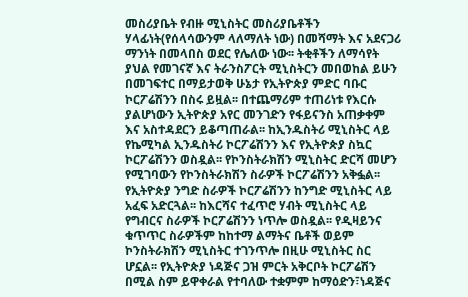መስሪያቤት የብዙ ሚኒስትር መስሪያቤቶችን ሃላፊነት(የሰላሳውንም ላለማለት ነው) በመሻማት እና አደናጋሪ ማንነት በመላበስ ወደር የሌለው ነው፡፡ ትቂቶችን ለማሳየት ያህል የመገናኛ እና ትራንስፖርት ሚኒስትርን መበወከል ይሁን በመገፍተር በማይታወቅ ሁኔታ የኢትዮጵያ ምድር ባቡር ኮርፖሬሽንን በስሩ ይዟል፡፡ በተጨማሪም ተጠሪነቱ የእርሱ ያልሆነውን ኢትዮጵያ አየር መንገድን የፋይናንስ አጠቃቀም እና አስተዳደርን ይቆጣጠራል፡፡ ከኢንዱስትሪ ሚኒስትር ላይ የኬሚካል ኢንዱስትሪ ኮርፖሬሽንን እና የኢትዮጵያ ስኳር ኮርፖሬሽንን ወስዷል፡፡ የኮንስትራክሽን ሚኒስትር ድርሻ መሆን የሚገባውን የኮንስትራክሽን ስራዎች ኮርፖሬሽንን አቅፏል፡፡ የኢትዮጵያ ንግድ ስራዎች ኮርፖሬሽንን ከንግድ ሚኒስትር ላይ አፈፍ አድርጓል፡፡ ከእርሻና ተፈጥሮ ሃብት ሚኒስትር ላይ የግብርና ስራዎች ኮርፖሬሽንን ነጥሎ ወስዷል፡፡ የዲዛይንና ቁጥጥር ስራዎችም ከከተማ ልማትና ቤቶች ወይም ኮንስትራክሽን ሚኒስትር ተገንጥሎ በዚሁ ሚኒስትር ስር ሆኗል፡፡ የኢትዮጵያ ነዳጅና ጋዝ ምርት አቅርቦት ኮርፖሬሽን በሚል ስም ይዋቀራል የተባለው ተቋምም ከማዕድን፣ነዳጅና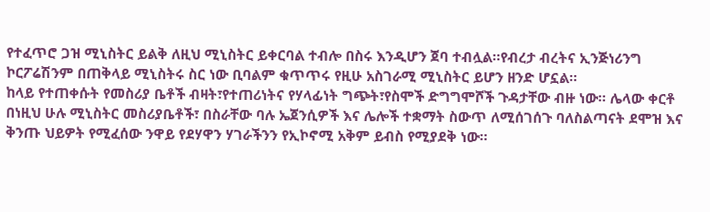የተፈጥሮ ጋዝ ሚኒስትር ይልቅ ለዚህ ሚኒስትር ይቀርባል ተብሎ በስሩ እንዲሆን ጀባ ተብሏል፡፡የብረታ ብረትና ኢንጅነሪንግ ኮርፖሬሽንም በጠቅላይ ሚኒስትሩ ስር ነው ቢባልም ቁጥጥሩ የዚሁ አስገራሚ ሚኒስትር ይሆን ዘንድ ሆኗል፡፡
ከላይ የተጠቀሱት የመስሪያ ቤቶች ብዛት፣የተጠሪነትና የሃላፊነት ግጭት፣የስሞች ድግግሞሾች ጉዳታቸው ብዙ ነው፡፡ ሌላው ቀርቶ በነዚህ ሁሉ ሚኒስትር መስሪያቤቶች፣ በስራቸው ባሉ ኤጀንሲዎች እና ሌሎች ተቋማት ስውጥ ለሚሰገሰጉ ባለስልጣናት ደሞዝ እና ቅንጡ ህይዎት የሚፈሰው ንዋይ የደሃዋን ሃገራችንን የኢኮኖሚ አቅም ይብስ የሚያደቅ ነው፡፡